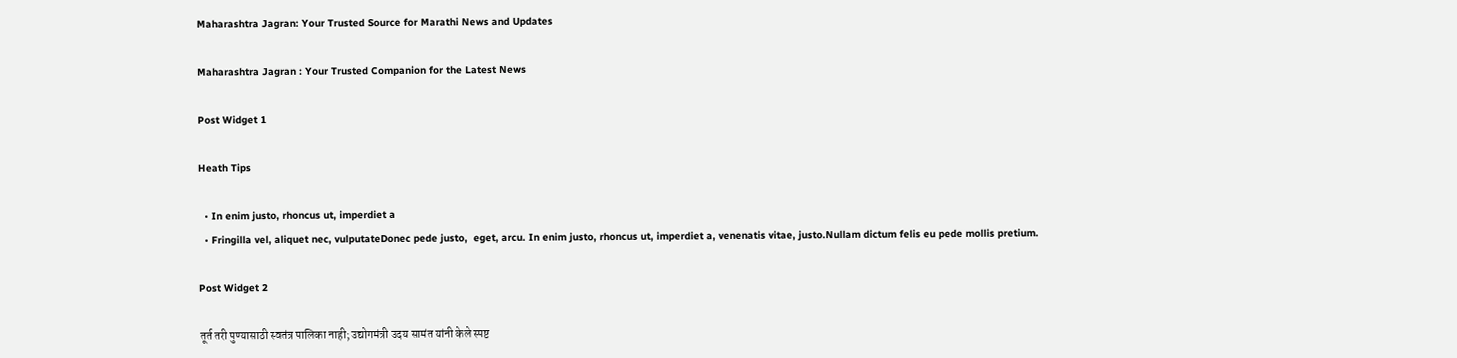Maharashtra Jagran: Your Trusted Source for Marathi News and Updates

Maharashtra Jagran : Your Trusted Companion for the Latest News

Post Widget 1

Heath Tips

  • In enim justo, rhoncus ut, imperdiet a
  • Fringilla vel, aliquet nec, vulputateDonec pede justo,  eget, arcu. In enim justo, rhoncus ut, imperdiet a, venenatis vitae, justo.Nullam dictum felis eu pede mollis pretium.

Post Widget 2

तूर्त तरी पुण्यासाठी स्वतंत्र पालिका नाही; उद्योगमंत्री उदय सामंत यांनी केले स्पष्ट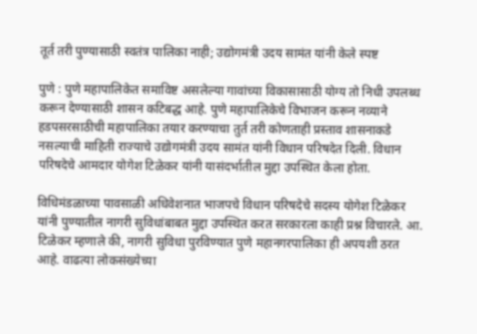तूर्त तरी पुण्यासाठी स्वतंत्र पालिका नाही; उद्योगमंत्री उदय सामंत यांनी केले स्पष्ट

पुणे : पुणे महापालिकेत समाविष्ट असलेल्या गावांच्या विकासासाठी योग्य तो निधी उपलब्ध करून देण्यासाठी शासन कटिबद्ध आहे. पुणे महापालिकेचे विभाजन करून नव्याने हडपसरसाठीची महापालिका तयार करण्याचा तुर्त तरी कोणताही प्रस्ताव शासनाकडे नसल्याची माहिती राज्याचे उद्योगमंत्री उदय सामंत यांनी विधान परिषदेत दिली. विधान परिषदेचे आमदार योगेश टिळेकर यांनी यासंदर्भातील मुद्दा उपस्थित केला होता.

विधिमंडळाच्या पावसाळी अधिवेशनात भाजपचे विधान परिषदेचे सदस्य योगेश टिळेकर यांनी पुण्यातील नागरी सुविधांबाबत मुद्दा उपस्थित करत सरकारला काही प्रश्न विचारले. आ. टिळेकर म्हणाले की, नागरी सुविधा पुरविण्यात पुणे महानगरपालिका ही अपयशी ठरत आहे. वाढत्या लोकसंख्येच्या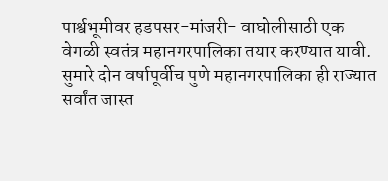पार्श्वभूमीवर हडपसर-मांजरी- वाघोलीसाठी एक वेगळी स्वतंत्र महानगरपालिका तयार करण्यात यावी. सुमारे दोन वर्षापूर्वीच पुणे महानगरपालिका ही राज्यात सर्वांत जास्त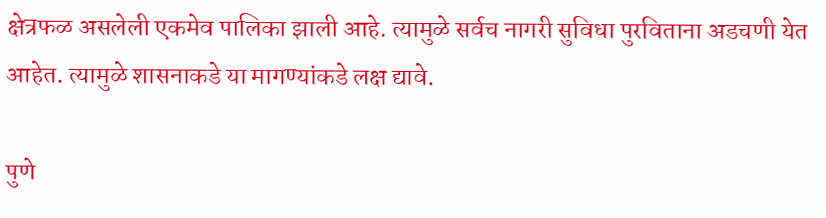क्षेत्रफळ असलेली एकमेव पालिका झाली आहे. त्यामुळे सर्वच नागरी सुविधा पुरविताना अडचणी येत आहेत. त्यामुळे शासनाकडे या मागण्यांकडे लक्ष द्यावे.

पुणे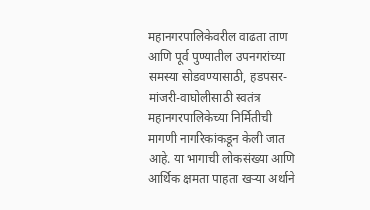महानगरपालिकेवरील वाढता ताण आणि पूर्व पुण्यातील उपनगरांच्या समस्या सोडवण्यासाठी, हडपसर-मांजरी-वाघोलीसाठी स्वतंत्र महानगरपालिकेच्या निर्मितीची मागणी नागरिकांकडून केली जात आहे. या भागाची लोकसंख्या आणि आर्थिक क्षमता पाहता खऱ्या अर्थाने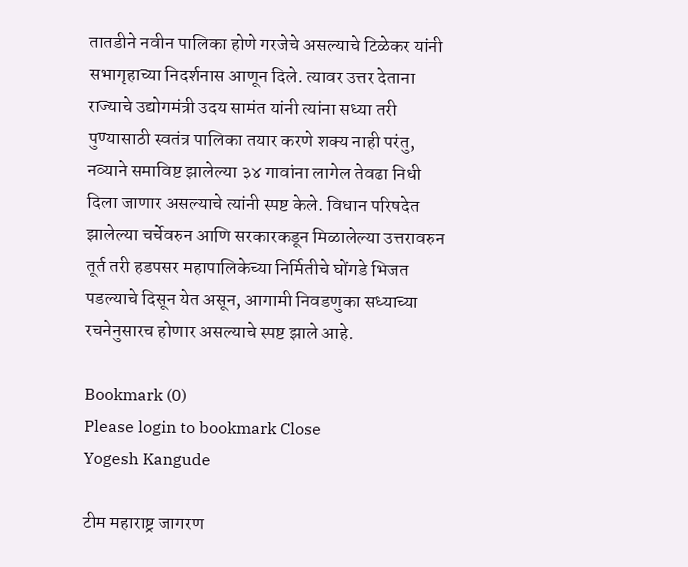तातडीने नवीन पालिका होणे गरजेचे असल्याचे टिळेकर यांनी सभागृहाच्या निदर्शनास आणून दिले. त्यावर उत्तर देताना राज्याचे उद्योगमंत्री उदय सामंत यांनी त्यांना सध्या तरी पुण्यासाठी स्वतंत्र पालिका तयार करणे शक्य नाही परंतु, नव्याने समाविष्ट झालेल्या ३४ गावांना लागेल तेवढा निधी दिला जाणार असल्याचे त्यांनी स्पष्ट केले. विधान परिषदेत झालेल्या चर्चेवरुन आणि सरकारकडून मिळालेल्या उत्तरावरुन तूर्त तरी हडपसर महापालिकेच्या निर्मितीचे घोंगडे भिजत पडल्याचे दिसून येत असून, आगामी निवडणुका सध्याच्या रचनेनुसारच होणार असल्याचे स्पष्ट झाले आहे.

Bookmark (0)
Please login to bookmark Close
Yogesh Kangude

टीम महाराष्ट्र जागरण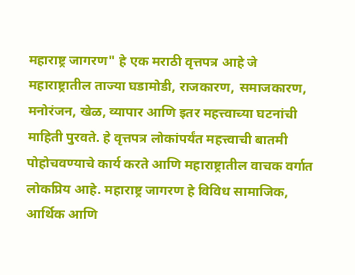महाराष्ट्र जागरण" हे एक मराठी वृत्तपत्र आहे जे महाराष्ट्रातील ताज्या घडामोडी, राजकारण, समाजकारण, मनोरंजन, खेळ, व्यापार आणि इतर महत्त्वाच्या घटनांची माहिती पुरवते. हे वृत्तपत्र लोकांपर्यंत महत्त्वाची बातमी पोहोचवण्याचे कार्य करते आणि महाराष्ट्रातील वाचक वर्गात लोकप्रिय आहे. महाराष्ट्र जागरण हे विविध सामाजिक, आर्थिक आणि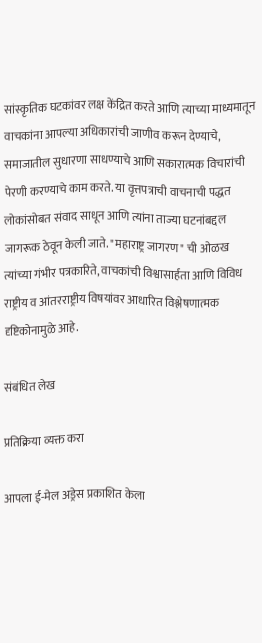सांस्कृतिक घटकांवर लक्ष केंद्रित करते आणि त्याच्या माध्यमातून वाचकांना आपल्या अधिकारांची जाणीव करून देण्याचे, समाजातील सुधारणा साधण्याचे आणि सकारात्मक विचारांची पेरणी करण्याचे काम करते. या वृत्तपत्राची वाचनाची पद्धत लोकांसोबत संवाद साधून आणि त्यांना ताज्या घटनांबद्दल जागरूक ठेवून केली जाते. "महाराष्ट्र जागरण" ची ओळख त्यांच्या गंभीर पत्रकारिते, वाचकांची विश्वासार्हता आणि विविध राष्ट्रीय व आंतरराष्ट्रीय विषयांवर आधारित विश्लेषणात्मक दृष्टिकोनामुळे आहे.

संबंधित लेख

प्रतिक्रिया व्यक्त करा

आपला ई-मेल अड्रेस प्रकाशित केला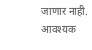जाणार नाही. आवश्यक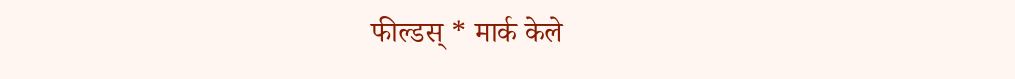फील्डस् * मार्क केले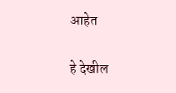आहेत

हे देखील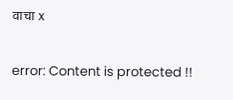वाचा x

error: Content is protected !!